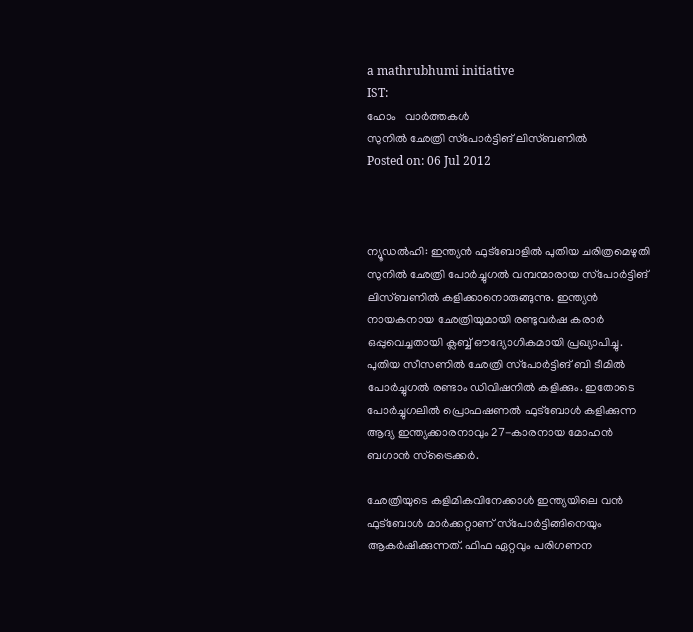a mathrubhumi initiative
IST:
ഹോം   വാര്‍ത്തകള്‍
സുനില്‍ ഛേത്രി സ്‌പോര്‍ട്ടിങ് ലിസ്ബണില്‍
Posted on: 06 Jul 2012



ന്യൂഡല്‍ഹി: ഇന്ത്യന്‍ ഫുട്‌ബോളില്‍ പുതിയ ചരിത്രമെഴുതി സുനില്‍ ഛേത്രി പോര്‍ച്ചുഗല്‍ വമ്പന്മാരായ സ്‌പോര്‍ട്ടിങ് ലിസ്ബണില്‍ കളിക്കാനൊരുങ്ങുന്നു. ഇന്ത്യന്‍ നായകനായ ഛേത്രിയുമായി രണ്ടുവര്‍ഷ കരാര്‍ ഒപ്പുവെച്ചതായി ക്ലബ്ബ് ഔദ്യോഗികമായി പ്രഖ്യാപിച്ചു. പുതിയ സീസണില്‍ ഛേത്രി സ്‌പോര്‍ട്ടിങ് ബി ടീമില്‍ പോര്‍ച്ചുഗല്‍ രണ്ടാം ഡിവിഷനില്‍ കളിക്കും. ഇതോടെ പോര്‍ച്ചുഗലില്‍ പ്രൊഫഷണല്‍ ഫുട്‌ബോള്‍ കളിക്കുന്ന ആദ്യ ഇന്ത്യക്കാരനാവും 27-കാരനായ മോഹന്‍ ബഗാന്‍ സ്‌ട്രൈക്കര്‍.

ഛേത്രിയുടെ കളിമികവിനേക്കാള്‍ ഇന്ത്യയിലെ വന്‍ ഫുട്‌ബോള്‍ മാര്‍ക്കറ്റാണ് സ്‌പോര്‍ട്ടിങ്ങിനെയും ആകര്‍ഷിക്കുന്നത്. ഫിഫ ഏറ്റവും പരിഗണന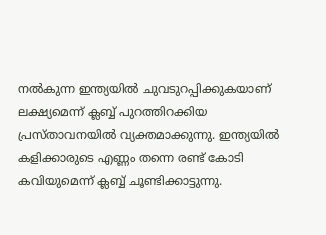നല്‍കുന്ന ഇന്ത്യയില്‍ ചുവടുറപ്പിക്കുകയാണ് ലക്ഷ്യമെന്ന് ക്ലബ്ബ് പുറത്തിറക്കിയ പ്രസ്താവനയില്‍ വ്യക്തമാക്കുന്നു. ഇന്ത്യയില്‍ കളിക്കാരുടെ എണ്ണം തന്നെ രണ്ട് കോടി കവിയുമെന്ന് ക്ലബ്ബ് ചൂണ്ടിക്കാട്ടുന്നു.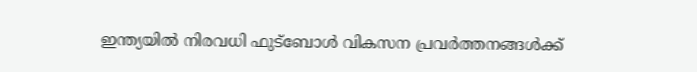ഇന്ത്യയില്‍ നിരവധി ഫുട്‌ബോള്‍ വികസന പ്രവര്‍ത്തനങ്ങള്‍ക്ക്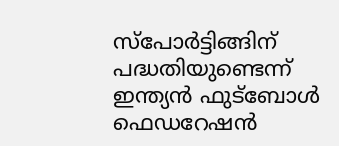സ്‌പോര്‍ട്ടിങ്ങിന് പദ്ധതിയുണ്ടെന്ന് ഇന്ത്യന്‍ ഫുട്‌ബോള്‍ ഫെഡറേഷന്‍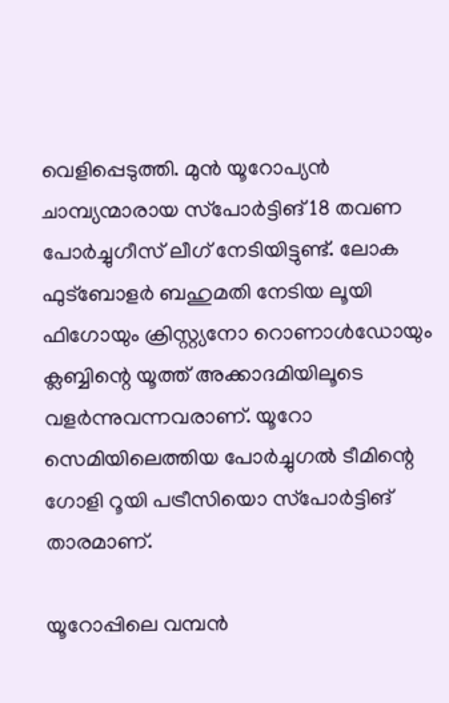വെളിപ്പെടുത്തി. മുന്‍ യൂറോപ്യന്‍ ചാമ്പ്യന്മാരായ സ്‌പോര്‍ട്ടിങ് 18 തവണ പോര്‍ച്ചുഗീസ് ലീഗ് നേടിയിട്ടുണ്ട്. ലോക ഫുട്‌ബോളര്‍ ബഹുമതി നേടിയ ലൂയി ഫിഗോയും ക്രിസ്റ്റ്യനോ റൊണാള്‍ഡോയും ക്ലബ്ബിന്റെ യൂത്ത് അക്കാദമിയിലൂടെ വളര്‍ന്നുവന്നവരാണ്. യൂറോ സെമിയിലെത്തിയ പോര്‍ച്ചുഗല്‍ ടീമിന്റെ ഗോളി റൂയി പട്രീസിയൊ സ്‌പോര്‍ട്ടിങ് താരമാണ്.

യൂറോപ്പിലെ വമ്പന്‍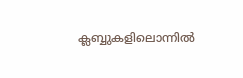ക്ലബ്ബുകളിലൊന്നില്‍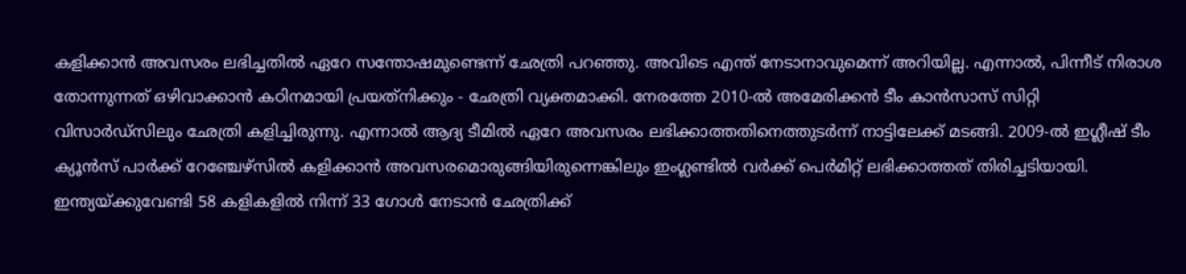കളിക്കാന്‍ അവസരം ലഭിച്ചതില്‍ ഏറേ സന്തോഷമുണ്ടെന്ന് ഛേത്രി പറഞ്ഞു. അവിടെ എന്ത് നേടാനാവുമെന്ന് അറിയില്ല. എന്നാല്‍, പിന്നീട് നിരാശ തോന്നുന്നത് ഒഴിവാക്കാന്‍ കഠിനമായി പ്രയത്‌നിക്കും - ഛേത്രി വ്യക്തമാക്കി. നേരത്തേ 2010-ല്‍ അമേരിക്കന്‍ ടീം കാന്‍സാസ് സിറ്റി വിസാര്‍ഡ്‌സിലും ഛേത്രി കളിച്ചിരുന്നു. എന്നാല്‍ ആദ്യ ടീമില്‍ ഏറേ അവസരം ലഭിക്കാത്തതിനെത്തുടര്‍ന്ന് നാട്ടിലേക്ക് മടങ്ങി. 2009-ല്‍ ഇഗ്ലീഷ് ടീം ക്യൂന്‍സ് പാര്‍ക്ക് റേഞ്ചേഴ്‌സില്‍ കളിക്കാന്‍ അവസരമൊരുങ്ങിയിരുന്നെങ്കിലും ഇംഗ്ലണ്ടില്‍ വര്‍ക്ക് പെര്‍മിറ്റ് ലഭിക്കാത്തത് തിരിച്ചടിയായി. ഇന്ത്യയ്ക്കുവേണ്ടി 58 കളികളില്‍ നിന്ന് 33 ഗോള്‍ നേടാന്‍ ഛേത്രിക്ക്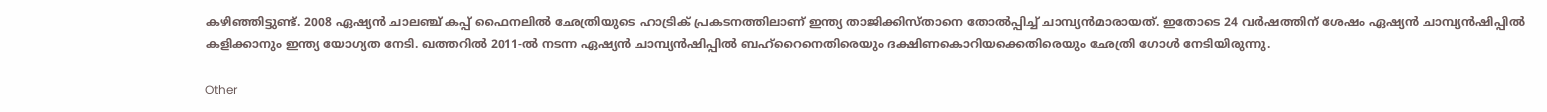കഴിഞ്ഞിട്ടുണ്ട്. 2008 ഏഷ്യന്‍ ചാലഞ്ച് കപ്പ് ഫൈനലില്‍ ഛേത്രിയുടെ ഹാട്രിക് പ്രകടനത്തിലാണ് ഇന്ത്യ താജിക്കിസ്താനെ തോല്‍പ്പിച്ച് ചാമ്പ്യന്‍മാരായത്. ഇതോടെ 24 വര്‍ഷത്തിന് ശേഷം ഏഷ്യന്‍ ചാമ്പ്യന്‍ഷിപ്പില്‍ കളിക്കാനും ഇന്ത്യ യോഗ്യത നേടി. ഖത്തറില്‍ 2011-ല്‍ നടന്ന ഏഷ്യന്‍ ചാമ്പ്യന്‍ഷിപ്പില്‍ ബഹ്‌റൈനെതിരെയും ദക്ഷിണകൊറിയക്കെതിരെയും ഛേത്രി ഗോള്‍ നേടിയിരുന്നു.

Other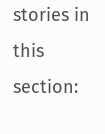stories in this section: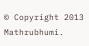© Copyright 2013 Mathrubhumi.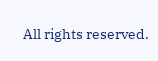All rights reserved.